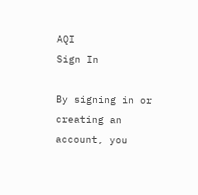AQI
Sign In

By signing in or creating an account, you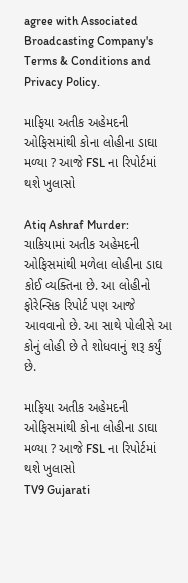agree with Associated Broadcasting Company's Terms & Conditions and Privacy Policy.

માફિયા અતીક અહેમદની ઓફિસમાંથી કોના લોહીના ડાઘા મળ્યા ? આજે FSL ના રિપોર્ટમાં થશે ખુલાસો

Atiq Ashraf Murder: ચાકિયામાં અતીક અહેમદની ઓફિસમાંથી મળેલા લોહીના ડાઘ કોઈ વ્યક્તિના છે. આ લોહીનો ફોરેન્સિક રિપોર્ટ પણ આજે આવવાનો છે. આ સાથે પોલીસે આ કોનું લોહી છે તે શોધવાનું શરૂ કર્યું છે.

માફિયા અતીક અહેમદની ઓફિસમાંથી કોના લોહીના ડાઘા મળ્યા ? આજે FSL ના રિપોર્ટમાં થશે ખુલાસો
TV9 Gujarati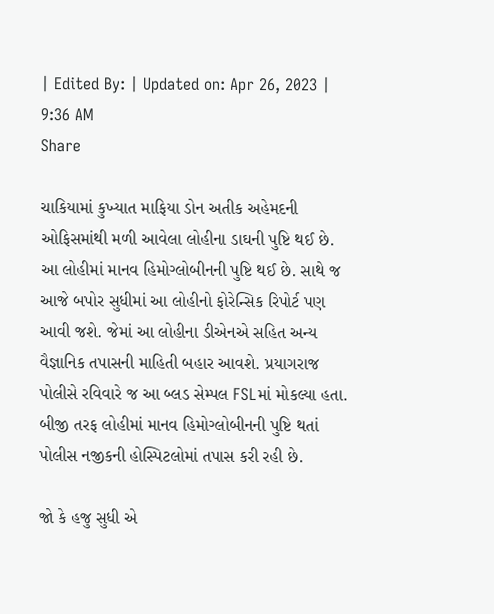| Edited By: | Updated on: Apr 26, 2023 | 9:36 AM
Share

ચાકિયામાં કુખ્યાત માફિયા ડોન અતીક અહેમદની ઓફિસમાંથી મળી આવેલા લોહીના ડાઘની પુષ્ટિ થઈ છે. આ લોહીમાં માનવ હિમોગ્લોબીનની પુષ્ટિ થઈ છે. સાથે જ આજે બપોર સુધીમાં આ લોહીનો ફોરેન્સિક રિપોર્ટ પણ આવી જશે. જેમાં આ લોહીના ડીએનએ સહિત અન્ય વૈજ્ઞાનિક તપાસની માહિતી બહાર આવશે. પ્રયાગરાજ પોલીસે રવિવારે જ આ બ્લડ સેમ્પલ FSLમાં મોકલ્યા હતા. બીજી તરફ લોહીમાં માનવ હિમોગ્લોબીનની પુષ્ટિ થતાં પોલીસ નજીકની હોસ્પિટલોમાં તપાસ કરી રહી છે.

જો કે હજુ સુધી એ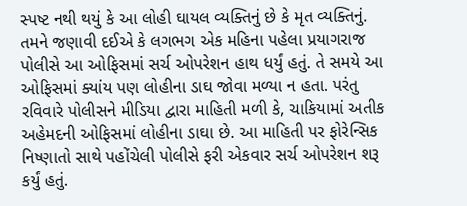સ્પષ્ટ નથી થયું કે આ લોહી ઘાયલ વ્યક્તિનું છે કે મૃત વ્યક્તિનું. તમને જણાવી દઈએ કે લગભગ એક મહિના પહેલા પ્રયાગરાજ પોલીસે આ ઓફિસમાં સર્ચ ઓપરેશન હાથ ધર્યું હતું. તે સમયે આ ઓફિસમાં ક્યાંય પણ લોહીના ડાઘ જોવા મળ્યા ન હતા. પરંતુ રવિવારે પોલીસને મીડિયા દ્વારા માહિતી મળી કે, ચાકિયામાં અતીક અહેમદની ઓફિસમાં લોહીના ડાઘા છે. આ માહિતી પર ફોરેન્સિક નિષ્ણાતો સાથે પહોંચેલી પોલીસે ફરી એકવાર સર્ચ ઓપરેશન શરૂ કર્યું હતું.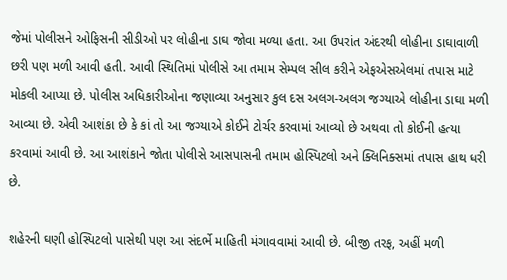જેમાં પોલીસને ઓફિસની સીડીઓ પર લોહીના ડાઘ જોવા મળ્યા હતા. આ ઉપરાંત અંદરથી લોહીના ડાઘાવાળી છરી પણ મળી આવી હતી. આવી સ્થિતિમાં પોલીસે આ તમામ સેમ્પલ સીલ કરીને એફએસએલમાં તપાસ માટે મોકલી આપ્યા છે. પોલીસ અધિકારીઓના જણાવ્યા અનુસાર કુલ દસ અલગ-અલગ જગ્યાએ લોહીના ડાઘા મળી આવ્યા છે. એવી આશંકા છે કે કાં તો આ જગ્યાએ કોઈને ટોર્ચર કરવામાં આવ્યો છે અથવા તો કોઈની હત્યા કરવામાં આવી છે. આ આશંકાને જોતા પોલીસે આસપાસની તમામ હોસ્પિટલો અને ક્લિનિક્સમાં તપાસ હાથ ધરી છે.

શહેરની ઘણી હોસ્પિટલો પાસેથી પણ આ સંદર્ભે માહિતી મંગાવવામાં આવી છે. બીજી તરફ, અહીં મળી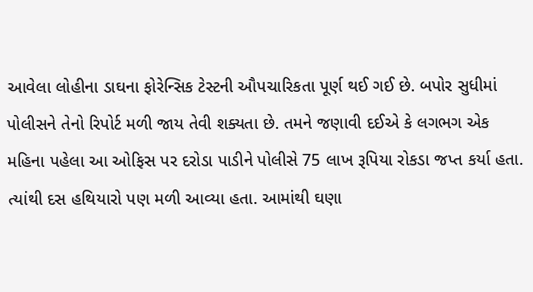આવેલા લોહીના ડાઘના ફોરેન્સિક ટેસ્ટની ઔપચારિકતા પૂર્ણ થઈ ગઈ છે. બપોર સુધીમાં પોલીસને તેનો રિપોર્ટ મળી જાય તેવી શક્યતા છે. તમને જણાવી દઈએ કે લગભગ એક મહિના પહેલા આ ઓફિસ પર દરોડા પાડીને પોલીસે 75 લાખ રૂપિયા રોકડા જપ્ત કર્યા હતા. ત્યાંથી દસ હથિયારો પણ મળી આવ્યા હતા. આમાંથી ઘણા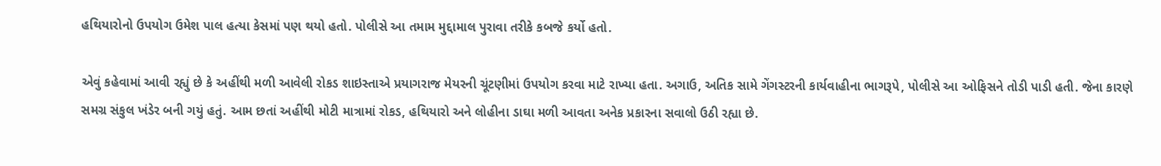હથિયારોનો ઉપયોગ ઉમેશ પાલ હત્યા કેસમાં પણ થયો હતો. પોલીસે આ તમામ મુદ્દામાલ પુરાવા તરીકે કબજે કર્યો હતો.

એવું કહેવામાં આવી રહ્યું છે કે અહીંથી મળી આવેલી રોકડ શાઇસ્તાએ પ્રયાગરાજ મેયરની ચૂંટણીમાં ઉપયોગ કરવા માટે રાખ્યા હતા. અગાઉ, અતિક સામે ગેંગસ્ટરની કાર્યવાહીના ભાગરૂપે, પોલીસે આ ઓફિસને તોડી પાડી હતી. જેના કારણે સમગ્ર સંકુલ ખંડેર બની ગયું હતું. આમ છતાં અહીંથી મોટી માત્રામાં રોકડ, હથિયારો અને લોહીના ડાઘા મળી આવતા અનેક પ્રકારના સવાલો ઉઠી રહ્યા છે.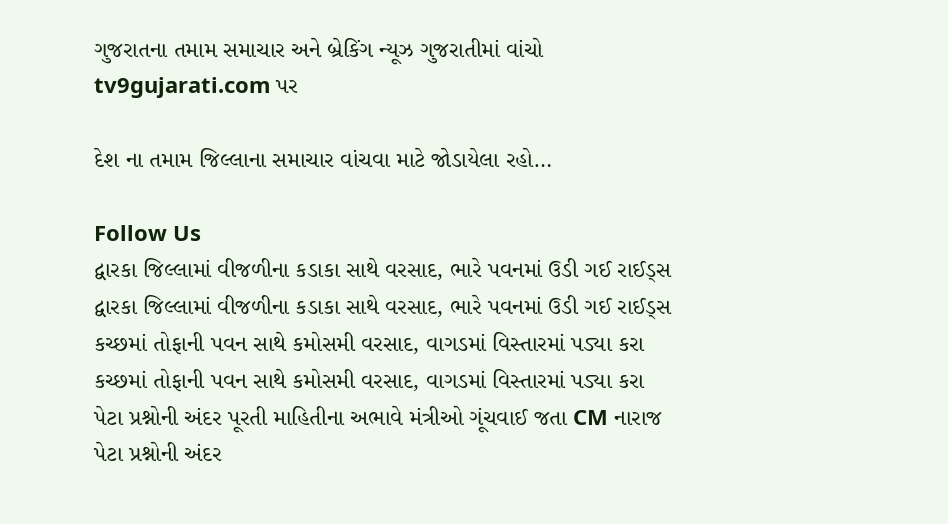ગુજરાતના તમામ સમાચાર અને બ્રેકિંગ ન્યૂઝ ગુજરાતીમાં વાંચો tv9gujarati.com પર

દેશ ના તમામ જિલ્લાના સમાચાર વાંચવા માટે જોડાયેલા રહો…

Follow Us
દ્વારકા જિલ્લામાં વીજળીના કડાકા સાથે વરસાદ, ભારે પવનમાં ઉડી ગઈ રાઈડ્સ
દ્વારકા જિલ્લામાં વીજળીના કડાકા સાથે વરસાદ, ભારે પવનમાં ઉડી ગઈ રાઈડ્સ
કચ્છમાં તોફાની પવન સાથે કમોસમી વરસાદ, વાગડમાં વિસ્તારમાં પડ્યા કરા
કચ્છમાં તોફાની પવન સાથે કમોસમી વરસાદ, વાગડમાં વિસ્તારમાં પડ્યા કરા
પેટા પ્રશ્નોની અંદર પૂરતી માહિતીના અભાવે મંત્રીઓ ગૂંચવાઈ જતા CM નારાજ
પેટા પ્રશ્નોની અંદર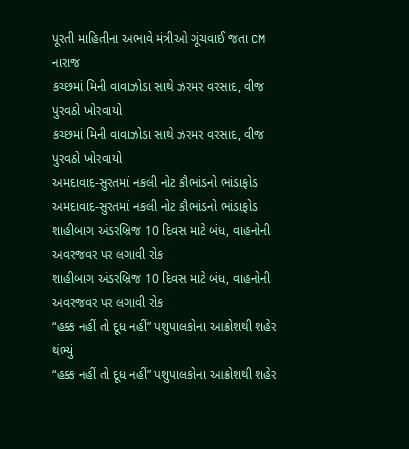પૂરતી માહિતીના અભાવે મંત્રીઓ ગૂંચવાઈ જતા CM નારાજ
કચ્છમાં મિની વાવાઝોડા સાથે ઝરમર વરસાદ, વીજ પુરવઠો ખોરવાયો
કચ્છમાં મિની વાવાઝોડા સાથે ઝરમર વરસાદ, વીજ પુરવઠો ખોરવાયો
અમદાવાદ-સુરતમાં નકલી નોટ કૌભાંડનો ભાંડાફોડ
અમદાવાદ-સુરતમાં નકલી નોટ કૌભાંડનો ભાંડાફોડ
શાહીબાગ અંડરબ્રિજ 10 દિવસ માટે બંધ, વાહનોની અવરજવર પર લગાવી રોક
શાહીબાગ અંડરબ્રિજ 10 દિવસ માટે બંધ, વાહનોની અવરજવર પર લગાવી રોક
“હક્ક નહીં તો દૂધ નહીં” પશુપાલકોના આક્રોશથી શહેર થંભ્યું
“હક્ક નહીં તો દૂધ નહીં” પશુપાલકોના આક્રોશથી શહેર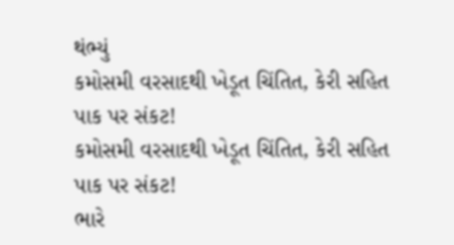થંભ્યું
કમોસમી વરસાદથી ખેડૂત ચિંતિત, કેરી સહિત પાક પર સંકટ!
કમોસમી વરસાદથી ખેડૂત ચિંતિત, કેરી સહિત પાક પર સંકટ!
ભારે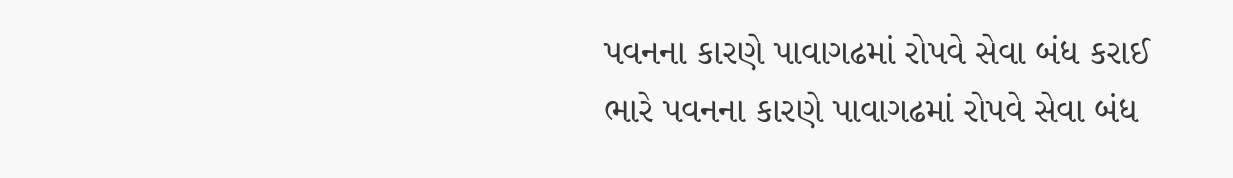પવનના કારણે પાવાગઢમાં રોપવે સેવા બંધ કરાઈ
ભારે પવનના કારણે પાવાગઢમાં રોપવે સેવા બંધ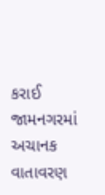કરાઈ
જામનગરમાં અચાનક વાતાવરણ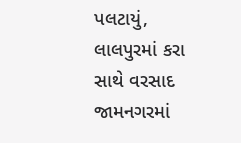પલટાયું, લાલપુરમાં કરા સાથે વરસાદ
જામનગરમાં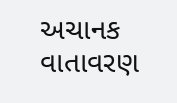અચાનક વાતાવરણ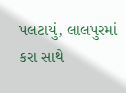પલટાયું, લાલપુરમાં કરા સાથે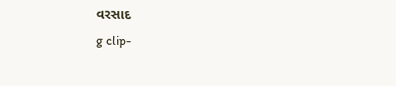વરસાદ
g clip-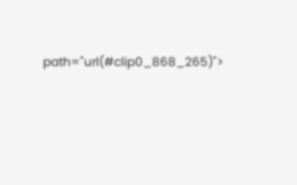path="url(#clip0_868_265)">